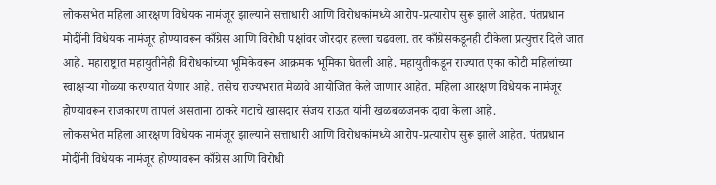लोकसभेत महिला आरक्षण विधेयक नामंजूर झाल्याने सत्ताधारी आणि विरोधकांमध्ये आरोप-प्रत्यारोप सुरू झाले आहेत. पंतप्रधान मोदींनी विधेयक नामंजूर होण्यावरून काँग्रेस आणि विरोधी पक्षांवर जोरदार हल्ला चढवला. तर काँग्रेसकडूनही टीकेला प्रत्युत्तर दिले जात आहे. महाराष्ट्रात महायुतीनेही विरोधकांच्या भूमिकेवरून आक्रमक भूमिका घेतली आहे. महायुतीकडून राज्यात एका कोटी महिलांच्या स्वाक्षऱ्या गोळ्या करण्यात येणार आहे. तसेच राज्यभरात मेळावे आयोजित केले जाणार आहेत. महिला आरक्षण विधेयक नामंजूर होण्यावरून राजकारण तापलं असताना ठाकरे गटाचे खासदार संजय राऊत यांनी खळबळजनक दावा केला आहे.
लोकसभेत महिला आरक्षण विधेयक नामंजूर झाल्याने सत्ताधारी आणि विरोधकांमध्ये आरोप-प्रत्यारोप सुरू झाले आहेत. पंतप्रधान मोदींनी विधेयक नामंजूर होण्यावरून काँग्रेस आणि विरोधी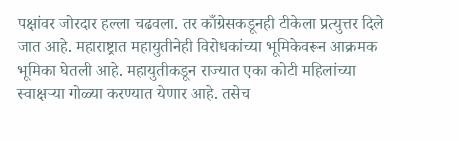पक्षांवर जोरदार हल्ला चढवला. तर काँग्रेसकडूनही टीकेला प्रत्युत्तर दिले जात आहे. महाराष्ट्रात महायुतीनेही विरोधकांच्या भूमिकेवरून आक्रमक भूमिका घेतली आहे. महायुतीकडून राज्यात एका कोटी महिलांच्या स्वाक्षऱ्या गोळ्या करण्यात येणार आहे. तसेच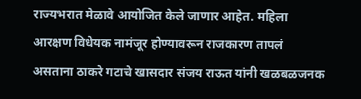राज्यभरात मेळावे आयोजित केले जाणार आहेत. महिला आरक्षण विधेयक नामंजूर होण्यावरून राजकारण तापलं असताना ठाकरे गटाचे खासदार संजय राऊत यांनी खळबळजनक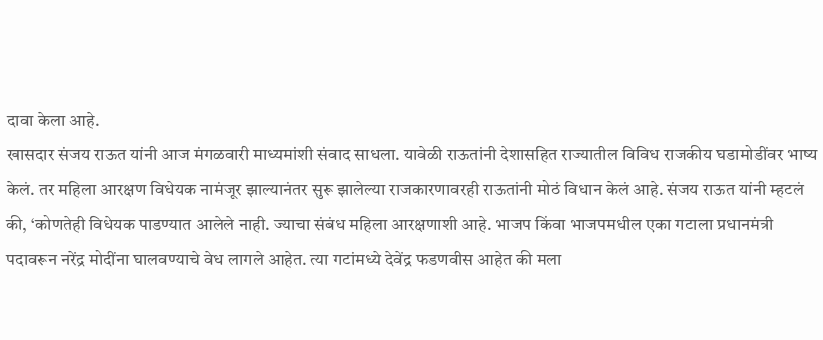दावा केला आहे.
खासदार संजय राऊत यांनी आज मंगळवारी माध्यमांशी संवाद साधला. यावेळी राऊतांनी देशासहित राज्यातील विविध राजकीय घडामोडींवर भाष्य केलं. तर महिला आरक्षण विधेयक नामंजूर झाल्यानंतर सुरू झालेल्या राजकारणावरही राऊतांनी मोठं विधान केलं आहे. संजय राऊत यांनी म्हटलं की, ‘कोणतेही विधेयक पाडण्यात आलेले नाही. ज्याचा संबंध महिला आरक्षणाशी आहे. भाजप किंवा भाजपमधील एका गटाला प्रधानमंत्री पदावरून नरेंद्र मोदींना घालवण्याचे वेध लागले आहेत. त्या गटांमध्ये देवेंद्र फडणवीस आहेत की मला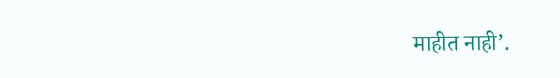माहीत नाही’.